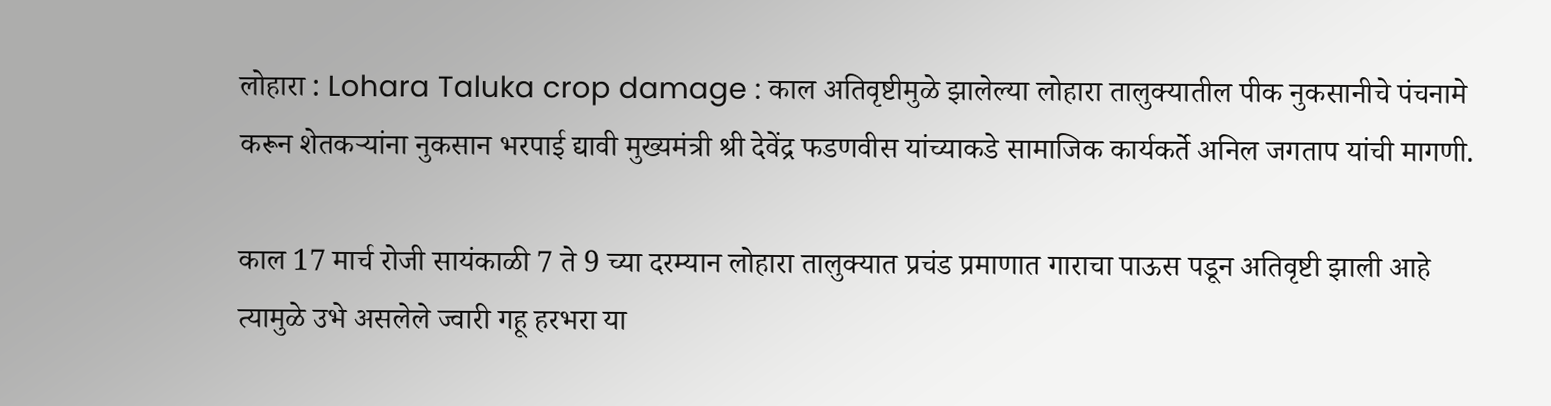लोहारा : Lohara Taluka crop damage : काल अतिवृष्टीमुळे झालेल्या लोहारा तालुक्यातील पीक नुकसानीचे पंचनामे करून शेतकऱ्यांना नुकसान भरपाई द्यावी मुख्यमंत्री श्री देवेंद्र फडणवीस यांच्याकडे सामाजिक कार्यकर्ते अनिल जगताप यांची मागणी.

काल 17 मार्च रोजी सायंकाळी 7 ते 9 च्या दरम्यान लोहारा तालुक्यात प्रचंड प्रमाणात गाराचा पाऊस पडून अतिवृष्टी झाली आहे त्यामुळे उभे असलेले ज्वारी गहू हरभरा या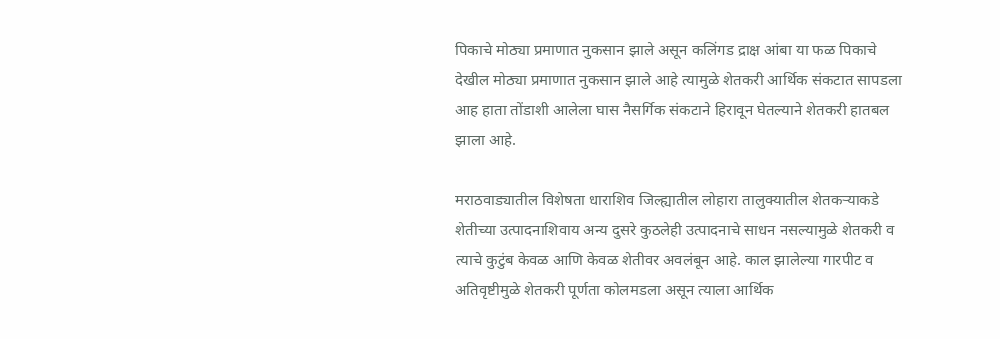पिकाचे मोठ्या प्रमाणात नुकसान झाले असून कलिंगड द्राक्ष आंबा या फळ पिकाचे देखील मोठ्या प्रमाणात नुकसान झाले आहे त्यामुळे शेतकरी आर्थिक संकटात सापडला आह हाता तोंडाशी आलेला घास नैसर्गिक संकटाने हिरावून घेतल्याने शेतकरी हातबल झाला आहे.

मराठवाड्यातील विशेषता धाराशिव जिल्ह्यातील लोहारा तालुक्यातील शेतकऱ्याकडे शेतीच्या उत्पादनाशिवाय अन्य दुसरे कुठलेही उत्पादनाचे साधन नसल्यामुळे शेतकरी व त्याचे कुटुंब केवळ आणि केवळ शेतीवर अवलंबून आहे. काल झालेल्या गारपीट व अतिवृष्टीमुळे शेतकरी पूर्णता कोलमडला असून त्याला आर्थिक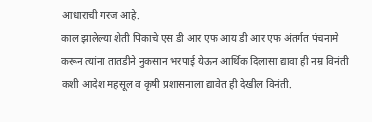आधाराची गरज आहे.
काल झालेल्या शेती पिकाचे एस डी आर एफ आय डी आर एफ अंतर्गत पंचनामे करून त्यांना तातडीने नुकसान भरपाई येऊन आर्थिक दिलासा द्यावा ही नम्र विनंती कशी आदेश महसूल व कृषी प्रशासनाला द्यावेत ही देखील विनंती.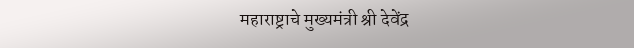महाराष्ट्राचे मुख्यमंत्री श्री देवेंद्र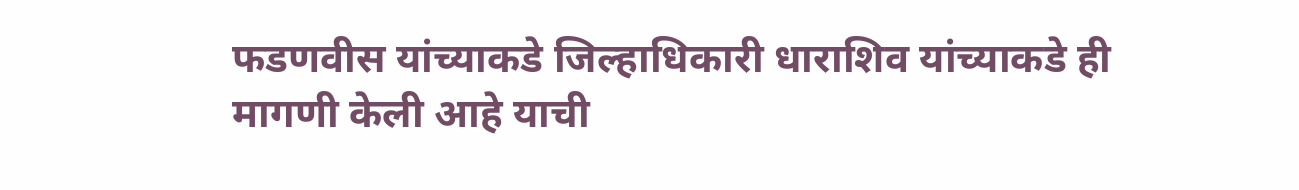फडणवीस यांच्याकडे जिल्हाधिकारी धाराशिव यांच्याकडे ही मागणी केली आहे याची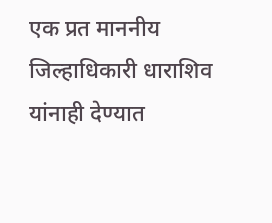एक प्रत माननीय जिल्हाधिकारी धाराशिव यांनाही देण्यात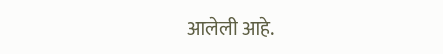आलेली आहे.